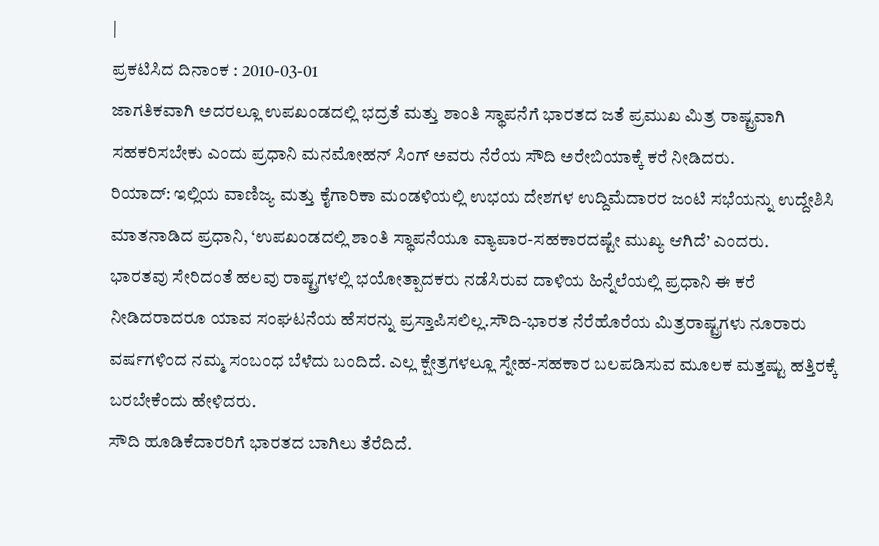|
ಪ್ರಕಟಿಸಿದ ದಿನಾಂಕ : 2010-03-01
ಜಾಗತಿಕವಾಗಿ ಅದರಲ್ಲೂ ಉಪಖಂಡದಲ್ಲಿ ಭದ್ರತೆ ಮತ್ತು ಶಾಂತಿ ಸ್ಥಾಪನೆಗೆ ಭಾರತದ ಜತೆ ಪ್ರಮುಖ ಮಿತ್ರ ರಾಷ್ಟ್ರವಾಗಿ ಸಹಕರಿಸಬೇಕು ಎಂದು ಪ್ರಧಾನಿ ಮನಮೋಹನ್ ಸಿಂಗ್ ಅವರು ನೆರೆಯ ಸೌದಿ ಅರೇಬಿಯಾಕ್ಕೆ ಕರೆ ನೀಡಿದರು.
ರಿಯಾದ್: ಇಲ್ಲಿಯ ವಾಣಿಜ್ಯ ಮತ್ತು ಕೈಗಾರಿಕಾ ಮಂಡಳಿಯಲ್ಲಿ ಉಭಯ ದೇಶಗಳ ಉದ್ದಿಮೆದಾರರ ಜಂಟಿ ಸಭೆಯನ್ನು ಉದ್ದೇಶಿಸಿ ಮಾತನಾಡಿದ ಪ್ರಧಾನಿ, ‘ಉಪಖಂಡದಲ್ಲಿ ಶಾಂತಿ ಸ್ಥಾಪನೆಯೂ ವ್ಯಾಪಾರ-ಸಹಕಾರದಷ್ಟೇ ಮುಖ್ಯ ಆಗಿದೆ’ ಎಂದರು.
ಭಾರತವು ಸೇರಿದಂತೆ ಹಲವು ರಾಷ್ಟ್ರಗಳಲ್ಲಿ ಭಯೋತ್ಪಾದಕರು ನಡೆಸಿರುವ ದಾಳಿಯ ಹಿನ್ನೆಲೆಯಲ್ಲಿ ಪ್ರಧಾನಿ ಈ ಕರೆ ನೀಡಿದರಾದರೂ ಯಾವ ಸಂಘಟನೆಯ ಹೆಸರನ್ನು ಪ್ರಸ್ತಾಪಿಸಲಿಲ್ಲ.ಸೌದಿ-ಭಾರತ ನೆರೆಹೊರೆಯ ಮಿತ್ರರಾಷ್ಟ್ರಗಳು ನೂರಾರು ವರ್ಷಗಳಿಂದ ನಮ್ಮ ಸಂಬಂಧ ಬೆಳೆದು ಬಂದಿದೆ. ಎಲ್ಲ ಕ್ಷೇತ್ರಗಳಲ್ಲೂ ಸ್ನೇಹ-ಸಹಕಾರ ಬಲಪಡಿಸುವ ಮೂಲಕ ಮತ್ತಷ್ಟು ಹತ್ತಿರಕ್ಕೆ ಬರಬೇಕೆಂದು ಹೇಳಿದರು.
ಸೌದಿ ಹೂಡಿಕೆದಾರರಿಗೆ ಭಾರತದ ಬಾಗಿಲು ತೆರೆದಿದೆ.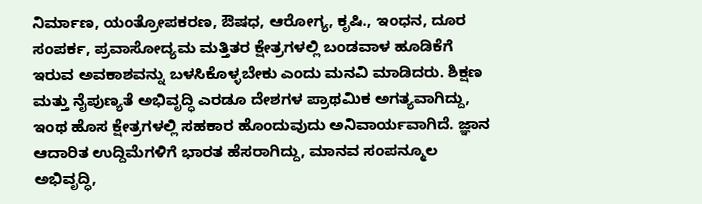ನಿರ್ಮಾಣ, ಯಂತ್ರೋಪಕರಣ, ಔಷಧ, ಆರೋಗ್ಯ, ಕೃಷಿ., ಇಂಧನ, ದೂರ ಸಂಪರ್ಕ, ಪ್ರವಾಸೋದ್ಯಮ ಮತ್ತಿತರ ಕ್ಷೇತ್ರಗಳಲ್ಲಿ ಬಂಡವಾಳ ಹೂಡಿಕೆಗೆ ಇರುವ ಅವಕಾಶವನ್ನು ಬಳಸಿಕೊಳ್ಳಬೇಕು ಎಂದು ಮನವಿ ಮಾಡಿದರು. ಶಿಕ್ಷಣ ಮತ್ತು ನೈಪುಣ್ಯತೆ ಅಭಿವೃದ್ಧಿ ಎರಡೂ ದೇಶಗಳ ಪ್ರಾಥಮಿಕ ಅಗತ್ಯವಾಗಿದ್ದು, ಇಂಥ ಹೊಸ ಕ್ಷೇತ್ರಗಳಲ್ಲಿ ಸಹಕಾರ ಹೊಂದುವುದು ಅನಿವಾರ್ಯವಾಗಿದೆ. ಜ್ಞಾನ ಆದಾರಿತ ಉದ್ದಿಮೆಗಳಿಗೆ ಭಾರತ ಹೆಸರಾಗಿದ್ದು, ಮಾನವ ಸಂಪನ್ಮೂಲ ಅಭಿವೃದ್ಧಿ,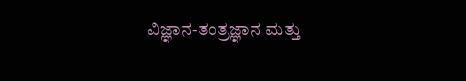ವಿಜ್ಞಾನ-ತಂತ್ರಜ್ಞಾನ ಮತ್ತು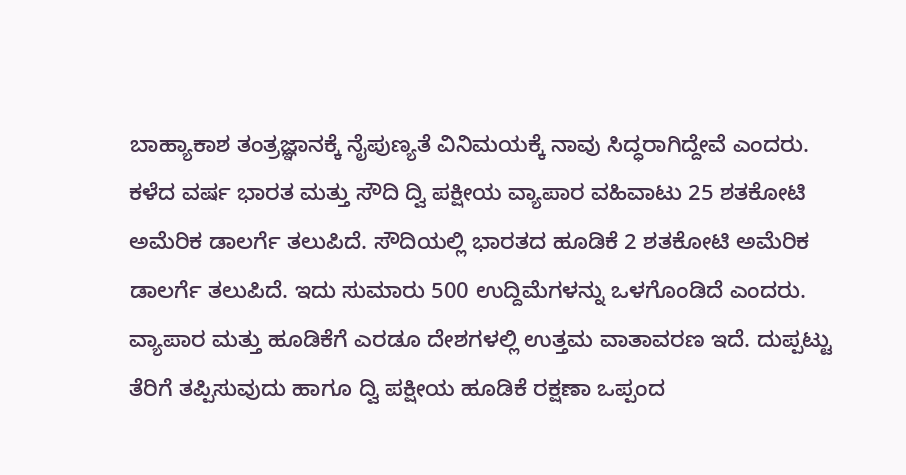ಬಾಹ್ಯಾಕಾಶ ತಂತ್ರಜ್ಞಾನಕ್ಕೆ ನೈಪುಣ್ಯತೆ ವಿನಿಮಯಕ್ಕೆ ನಾವು ಸಿದ್ಧರಾಗಿದ್ದೇವೆ ಎಂದರು.
ಕಳೆದ ವರ್ಷ ಭಾರತ ಮತ್ತು ಸೌದಿ ದ್ವಿ ಪಕ್ಷೀಯ ವ್ಯಾಪಾರ ವಹಿವಾಟು 25 ಶತಕೋಟಿ ಅಮೆರಿಕ ಡಾಲರ್ಗೆ ತಲುಪಿದೆ. ಸೌದಿಯಲ್ಲಿ ಭಾರತದ ಹೂಡಿಕೆ 2 ಶತಕೋಟಿ ಅಮೆರಿಕ ಡಾಲರ್ಗೆ ತಲುಪಿದೆ. ಇದು ಸುಮಾರು 500 ಉದ್ದಿಮೆಗಳನ್ನು ಒಳಗೊಂಡಿದೆ ಎಂದರು.
ವ್ಯಾಪಾರ ಮತ್ತು ಹೂಡಿಕೆಗೆ ಎರಡೂ ದೇಶಗಳಲ್ಲಿ ಉತ್ತಮ ವಾತಾವರಣ ಇದೆ. ದುಪ್ಪಟ್ಟು ತೆರಿಗೆ ತಪ್ಪಿಸುವುದು ಹಾಗೂ ದ್ವಿ ಪಕ್ಷೀಯ ಹೂಡಿಕೆ ರಕ್ಷಣಾ ಒಪ್ಪಂದ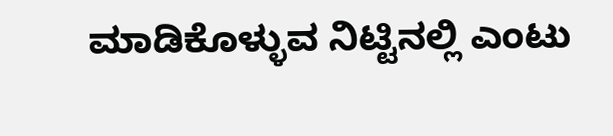ಮಾಡಿಕೊಳ್ಳುವ ನಿಟ್ಟಿನಲ್ಲಿ ಎಂಟು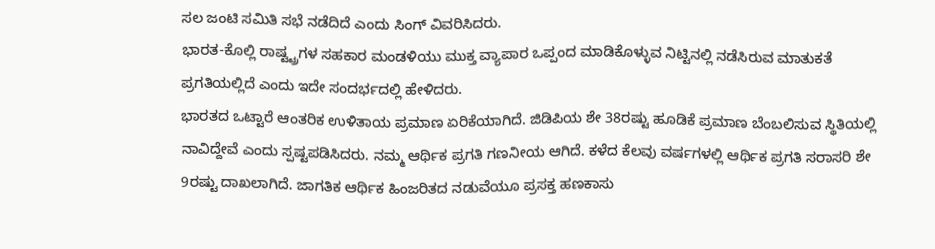ಸಲ ಜಂಟಿ ಸಮಿತಿ ಸಭೆ ನಡೆದಿದೆ ಎಂದು ಸಿಂಗ್ ವಿವರಿಸಿದರು.
ಭಾರತ-ಕೊಲ್ಲಿ ರಾಷ್ಟ್ಟ್ರಗಳ ಸಹಕಾರ ಮಂಡಳಿಯು ಮುಕ್ತ ವ್ಯಾಪಾರ ಒಪ್ಪಂದ ಮಾಡಿಕೊಳ್ಳುವ ನಿಟ್ಟಿನಲ್ಲಿ ನಡೆಸಿರುವ ಮಾತುಕತೆ ಪ್ರಗತಿಯಲ್ಲಿದೆ ಎಂದು ಇದೇ ಸಂದರ್ಭದಲ್ಲಿ ಹೇಳಿದರು.
ಭಾರತದ ಒಟ್ಟಾರೆ ಆಂತರಿಕ ಉಳಿತಾಯ ಪ್ರಮಾಣ ಏರಿಕೆಯಾಗಿದೆ. ಜಿಡಿಪಿಯ ಶೇ 38ರಷ್ಟು ಹೂಡಿಕೆ ಪ್ರಮಾಣ ಬೆಂಬಲಿಸುವ ಸ್ಥಿತಿಯಲ್ಲಿ ನಾವಿದ್ದೇವೆ ಎಂದು ಸ್ಪಷ್ಟಪಡಿಸಿದರು. ನಮ್ಮ ಆರ್ಥಿಕ ಪ್ರಗತಿ ಗಣನೀಯ ಆಗಿದೆ. ಕಳೆದ ಕೆಲವು ವರ್ಷಗಳಲ್ಲಿ ಆರ್ಥಿಕ ಪ್ರಗತಿ ಸರಾಸರಿ ಶೇ 9ರಷ್ಟು ದಾಖಲಾಗಿದೆ. ಜಾಗತಿಕ ಆರ್ಥಿಕ ಹಿಂಜರಿತದ ನಡುವೆಯೂ ಪ್ರಸಕ್ತ ಹಣಕಾಸು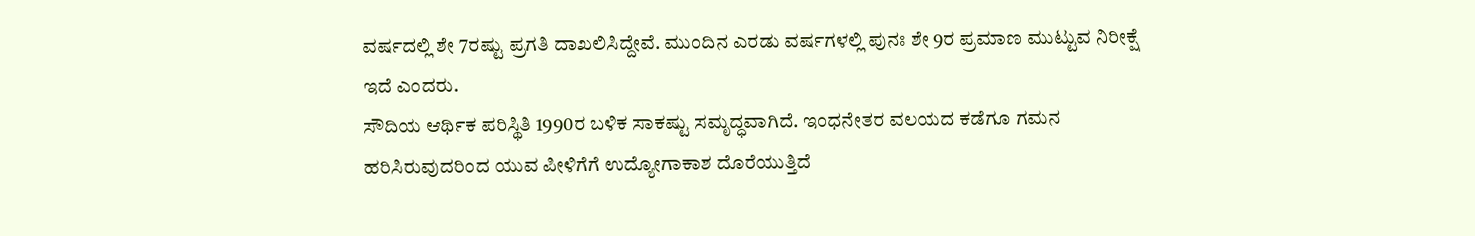ವರ್ಷದಲ್ಲಿ ಶೇ 7ರಷ್ಟು ಪ್ರಗತಿ ದಾಖಲಿಸಿದ್ದೇವೆ. ಮುಂದಿನ ಎರಡು ವರ್ಷಗಳಲ್ಲಿ ಪುನಃ ಶೇ 9ರ ಪ್ರಮಾಣ ಮುಟ್ಟುವ ನಿರೀಕ್ಷೆ ಇದೆ ಎಂದರು.
ಸೌದಿಯ ಆರ್ಥಿಕ ಪರಿಸ್ಥಿತಿ 1990ರ ಬಳಿಕ ಸಾಕಷ್ಟು ಸಮೃದ್ಧವಾಗಿದೆ. ಇಂಧನೇತರ ವಲಯದ ಕಡೆಗೂ ಗಮನ ಹರಿಸಿರುವುದರಿಂದ ಯುವ ಪೀಳಿಗೆಗೆ ಉದ್ಯೋಗಾಕಾಶ ದೊರೆಯುತ್ತಿದೆ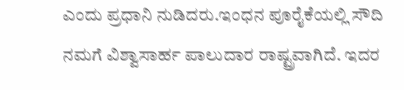ಎಂದು ಪ್ರಧಾನಿ ನುಡಿದರು.ಇಂಧನ ಪೂರೈಕೆಯಲ್ಲಿ ಸೌದಿ ನಮಗೆ ವಿಶ್ವಾಸಾರ್ಹ ಪಾಲುದಾರ ರಾಷ್ಟ್ರವಾಗಿದೆ. ಇದರ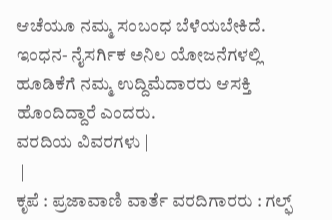ಆಚೆಯೂ ನಮ್ಮ ಸಂಬಂಧ ಬೆಳೆಯಬೇಕಿದೆ. ಇಂಧನ- ನೈಸರ್ಗಿಕ ಅನಿಲ ಯೋಜನೆಗಳಲ್ಲಿ ಹೂಡಿಕೆಗೆ ನಮ್ಮ ಉದ್ದಿಮೆದಾರರು ಆಸಕ್ತಿ ಹೊಂದಿದ್ದಾರೆ ಎಂದರು.
ವರದಿಯ ವಿವರಗಳು |
 |
ಕೃಪೆ : ಪ್ರಜಾವಾಣಿ ವಾರ್ತೆ ವರದಿಗಾರರು : ಗಲ್ಫ್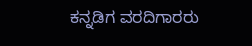ಕನ್ನಡಿಗ ವರದಿಗಾರರು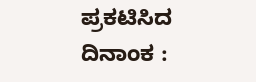ಪ್ರಕಟಿಸಿದ ದಿನಾಂಕ :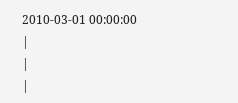2010-03-01 00:00:00
|
|
|